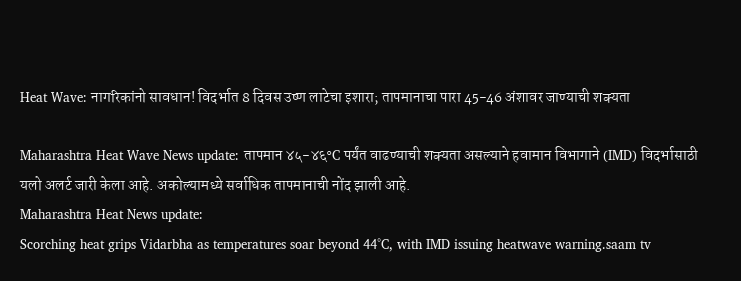Heat Wave: नागरिकांनो सावधान! विदर्भात 8 दिवस उष्ण लाटेचा इशारा; तापमानाचा पारा 45-46 अंशावर जाण्याची शक्यता

Maharashtra Heat Wave News update: तापमान ४५-४६°C पर्यंत वाढण्याची शक्यता असल्याने हवामान विभागाने (IMD) विदर्भासाठी यलो अलर्ट जारी केला आहे. अकोल्यामध्ये सर्वाधिक तापमानाची नोंद झाली आहे.
Maharashtra Heat News update:
Scorching heat grips Vidarbha as temperatures soar beyond 44°C, with IMD issuing heatwave warning.saam tv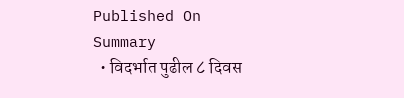Published On
Summary
  • विदर्भात पुढील ८ दिवस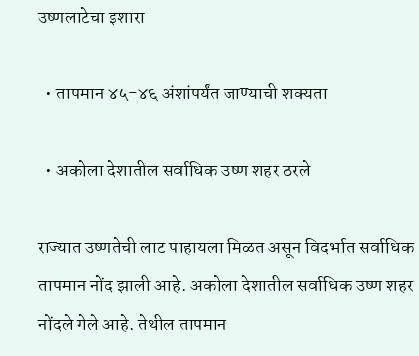उष्णलाटेचा इशारा

  • तापमान ४५-४६ अंशांपर्यंत जाण्याची शक्यता

  • अकोला देशातील सर्वाधिक उष्ण शहर ठरले

राज्यात उष्णतेची लाट पाहायला मिळत असून विदर्भात सर्वाधिक तापमान नोंद झाली आहे. अकोला देशातील सर्वाधिक उष्ण शहर नोंदले गेले आहे. तेथील तापमान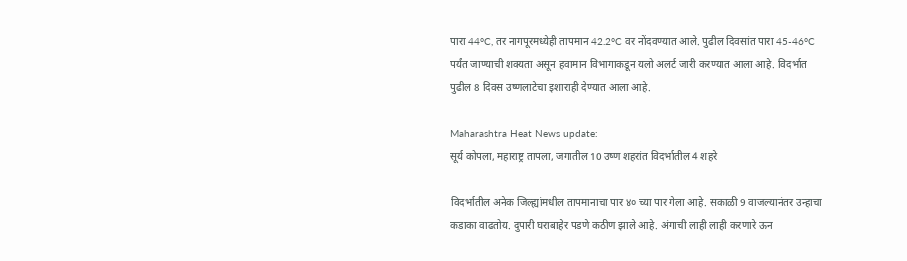पारा 44°C, तर नागपूरमध्येही तापमान 42.2°C वर नोंदवण्यात आले. पुढील दिवसांत पारा 45-46°C पर्यंत जाण्याची शक्यता असून हवामान विभागाकडून यलो अलर्ट जारी करण्यात आला आहे. विदर्भात पुढील 8 दिवस उष्णलाटेचा इशाराही देण्यात आला आहे.

Maharashtra Heat News update:
सूर्य कोपला, महाराष्ट्र तापला, जगातील 10 उष्ण शहरांत विदर्भातील 4 शहरे

विदर्भातील अनेक जिल्ह्यांमधील तापमानाचा पार ४० च्या पार गेला आहे. सकाळी 9 वाजल्यानंतर उन्हाचा कडाका वाढतोय. दुपारी घराबाहेर पडणे कठीण झाले आहे. अंगाची लाही लाही करणारे ऊन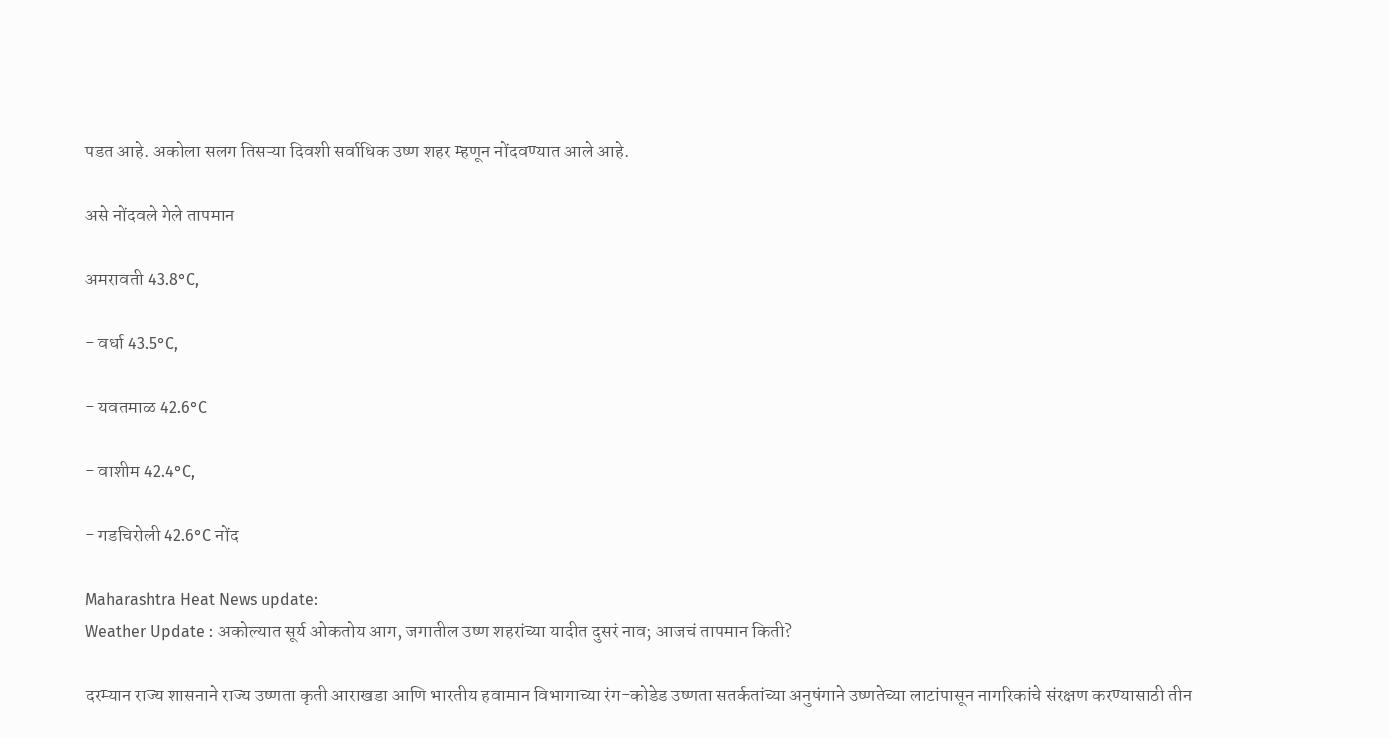पडत आहे. अकोला सलग तिसऱ्या दिवशी सर्वाधिक उष्ण शहर म्हणून नोंदवण्यात आले आहे.

असे नोंदवले गेले तापमान

अमरावती 43.8°C,

- वर्धा 43.5°C,

- यवतमाळ 42.6°C

- वाशीम 42.4°C,

- गडचिरोली 42.6°C नोंद

Maharashtra Heat News update:
Weather Update : अकोल्यात सूर्य ओकतोय आग, जगातील उष्ण शहरांच्या यादीत दुसरं नाव; आजचं तापमान किती?

दरम्यान राज्य शासनाने राज्य उष्णता कृती आराखडा आणि भारतीय हवामान विभागाच्या रंग-कोडेड उष्णता सतर्कतांच्या अनुषंगाने उष्णतेच्या लाटांपासून नागरिकांचे संरक्षण करण्यासाठी तीन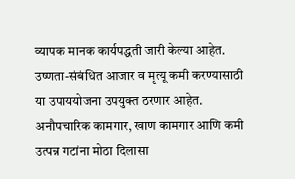व्यापक मानक कार्यपद्धती जारी केल्या आहेत. उष्णता-संबंधित आजार व मृत्यू कमी करण्यासाठी या उपाययोजना उपयुक्त ठरणार आहेत. अनौपचारिक कामगार, खाण कामगार आणि कमी उत्पन्न गटांना मोठा दिलासा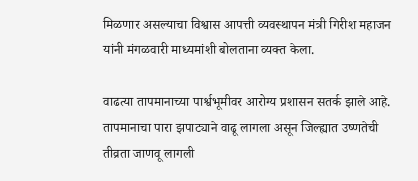मिळणार असल्याचा विश्वास आपत्ती व्यवस्थापन मंत्री गिरीश महाजन यांनी मंगळवारी माध्यमांशी बोलताना व्यक्त केला.

वाढत्या तापमानाच्या पार्श्वभूमीवर आरोग्य प्रशासन सतर्क झाले आहे. तापमानाचा पारा झपाट्याने वाढू लागला असून जिल्ह्यात उष्णतेची तीव्रता जाणवू लागली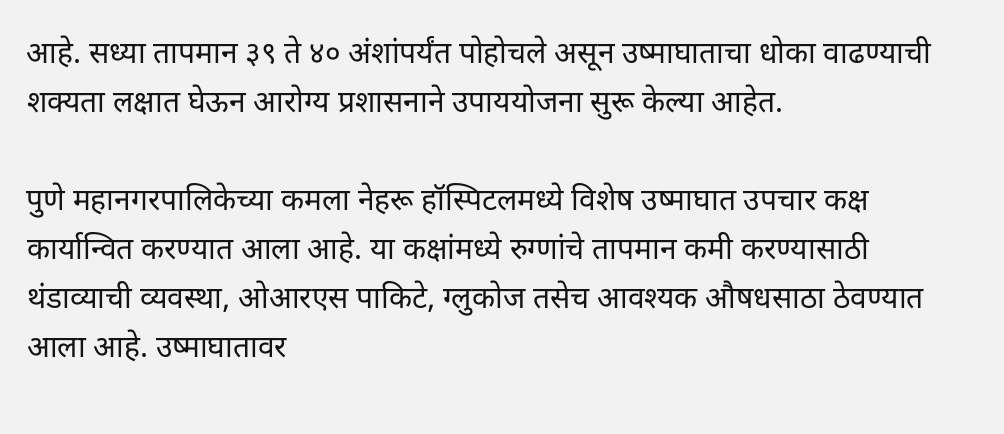आहे. सध्या तापमान ३९ ते ४० अंशांपर्यंत पोहोचले असून उष्माघाताचा धोका वाढण्याची शक्यता लक्षात घेऊन आरोग्य प्रशासनाने उपाययोजना सुरू केल्या आहेत.

पुणे महानगरपालिकेच्या कमला नेहरू हॉस्पिटलमध्ये विशेष उष्माघात उपचार कक्ष कार्यान्वित करण्यात आला आहे. या कक्षांमध्ये रुग्णांचे तापमान कमी करण्यासाठी थंडाव्याची व्यवस्था, ओआरएस पाकिटे, ग्लुकोज तसेच आवश्यक औषधसाठा ठेवण्यात आला आहे. उष्माघातावर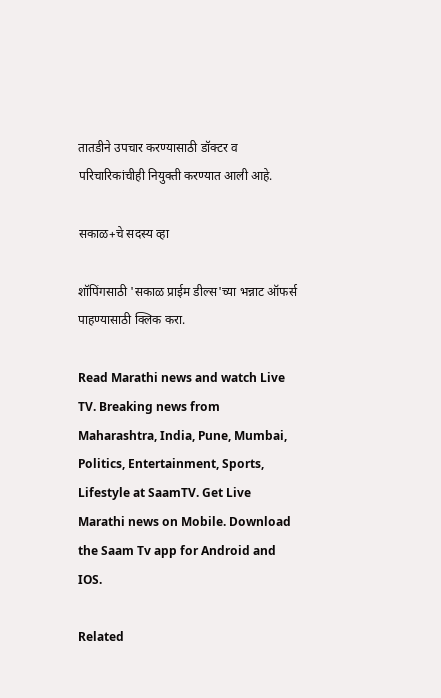तातडीने उपचार करण्यासाठी डॉक्टर व परिचारिकांचीही नियुक्ती करण्यात आली आहे.

सकाळ+चे सदस्य व्हा

शॉपिंगसाठी 'सकाळ प्राईम डील्स'च्या भन्नाट ऑफर्स पाहण्यासाठी क्लिक करा.

Read Marathi news and watch Live TV. Breaking news from Maharashtra, India, Pune, Mumbai, Politics, Entertainment, Sports, Lifestyle at SaamTV. Get Live Marathi news on Mobile. Download the Saam Tv app for Android and IOS.

Related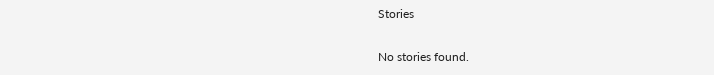Stories

No stories found.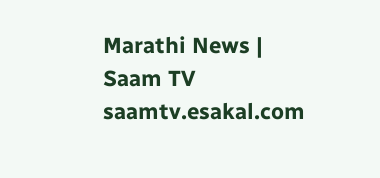Marathi News | Saam TV
saamtv.esakal.com